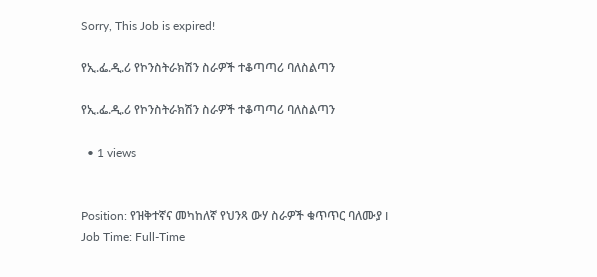Sorry, This Job is expired!

የኢ.ፌ.ዲ.ሪ የኮንስትራክሽን ስራዎች ተቆጣጣሪ ባለስልጣን

የኢ.ፌ.ዲ.ሪ የኮንስትራክሽን ስራዎች ተቆጣጣሪ ባለስልጣን

  • 1 views


Position: የዝቅተኛና መካከለኛ የህንጻ ውሃ ስራዎች ቁጥጥር ባለሙያ I
Job Time: Full-Time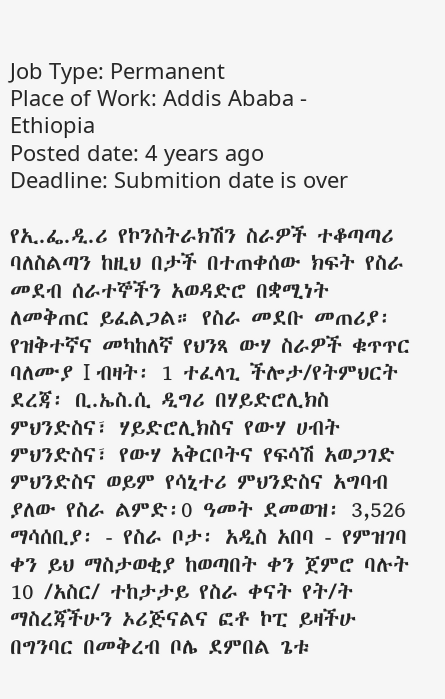Job Type: Permanent
Place of Work: Addis Ababa - Ethiopia
Posted date: 4 years ago
Deadline: Submition date is over

የኢ.ፌ.ዲ.ሪ የኮንስትራክሽን ስራዎች ተቆጣጣሪ ባለስልጣን ከዚህ በታች በተጠቀሰው ክፍት የስራ መደብ ሰራተኞችን አወዳድሮ በቋሚነት ለመቅጠር ይፈልጋል። የስራ መደቡ መጠሪያ፡የዝቅተኛና መካከለኛ የህንጻ ውሃ ስራዎች ቁጥጥር ባለሙያ I ብዛት፡ 1 ተፈላጊ ችሎታ/የትምህርት ደረጃ፡ ቢ.ኤስ.ሲ ዲግሪ በሃይድሮሊክስ ምህንድስና፣ ሃይድሮሊክስና የውሃ ሀብት ምህንድስና፣ የውሃ አቅርቦትና የፍሳሽ አወጋገድ ምህንድስና ወይም የሳኒተሪ ምህንድስና አግባብ ያለው የስራ ልምድ፡0 ዓመት ደመወዝ፡ 3,526 ማሳሰቢያ፡ - የስራ ቦታ፡ አዲስ አበባ - የምዝገባ ቀን ይህ ማስታወቂያ ከወጣበት ቀን ጀምሮ ባሉት 10 /አስር/ ተከታታይ የስራ ቀናት የት/ት ማስረጃችሁን ኦሪጅናልና ፎቶ ኮፒ ይዛችሁ በግንባር በመቅረብ ቦሌ ደምበል ጌቱ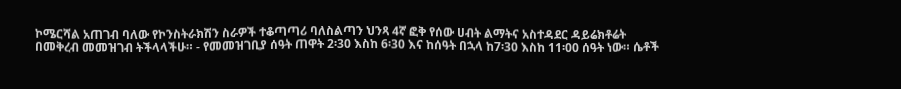ኮሜርሻል አጠገብ ባለው የኮንስትራክሽን ስራዎች ተቆጣጣሪ ባለስልጣን ህንጻ 4ኛ ፎቅ የሰው ሀብት ልማትና አስተዳደር ዳይሬክቶሬት በመቅረብ መመዝገብ ትችላላችሁ። - የመመዝገቢያ ሰዓት ጠዋት 2፡30 እስከ 6፡30 እና ከሰዓት በኋላ ከ7፡30 እስከ 11፡00 ሰዓት ነው። ሴቶች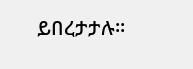ይበረታታሉ።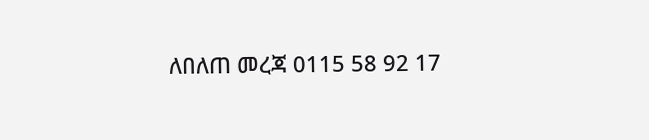ለበለጠ መረጃ 0115 58 92 17